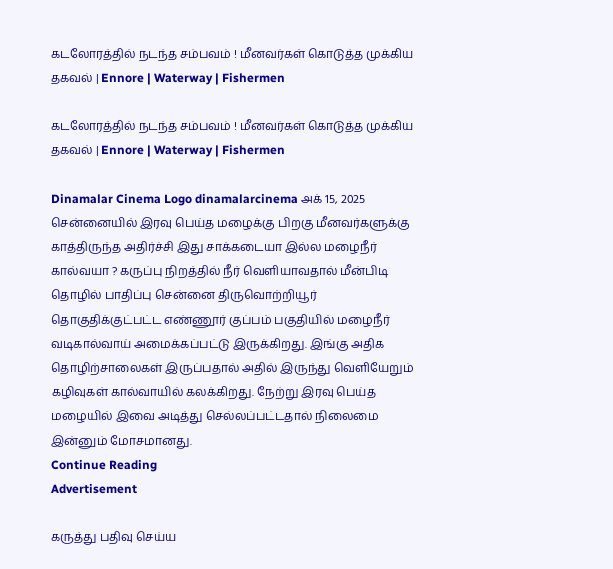கடலோரத்தில் நடந்த சம்பவம் ! மீனவர்கள் கொடுத்த முக்கிய தகவல் | Ennore | Waterway | Fishermen

கடலோரத்தில் நடந்த சம்பவம் ! மீனவர்கள் கொடுத்த முக்கிய தகவல் | Ennore | Waterway | Fishermen

Dinamalar Cinema Logo dinamalarcinema அக் 15, 2025
சென்னையில் இரவு பெய்த மழைக்கு பிறகு மீனவர்களுக்கு காத்திருந்த அதிர்ச்சி இது சாக்கடையா இல்ல மழைநீர் கால்வயா ? கருப்பு நிறத்தில் நீர் வெளியாவதால் மீன்பிடி தொழில் பாதிப்பு சென்னை திருவொற்றியூர் தொகுதிக்குட்பட்ட எண்ணூர் குப்பம் பகுதியில் மழைநீர் வடிகால்வாய் அமைக்கப்பட்டு இருக்கிறது. இங்கு அதிக தொழிற்சாலைகள் இருப்பதால் அதில் இருந்து வெளியேறும் கழிவுகள் கால்வாயில் கலக்கிறது. நேற்று இரவு பெய்த மழையில் இவை அடித்து செல்லப்பட்டதால் நிலைமை இன்னும் மோசமானது.
Continue Reading
Advertisement

கருத்து பதிவு செய்ய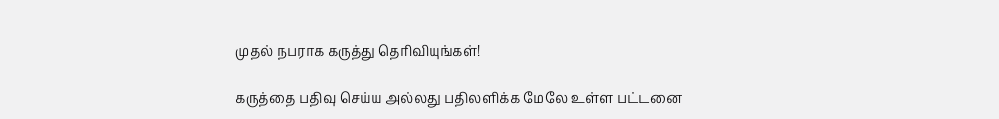முதல் நபராக கருத்து தெரிவியுங்கள்!

கருத்தை பதிவு செய்ய அல்லது பதிலளிக்க மேலே உள்ள பட்டனை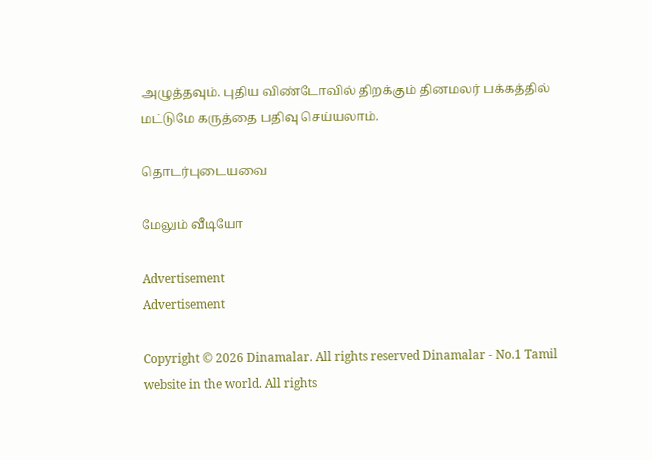அழுத்தவும். புதிய விண்டோவில் திறக்கும் தினமலர் பக்கத்தில் மட்டுமே கருத்தை பதிவு செய்யலாம்.

தொடர்புடையவை

மேலும் வீடியோ

Advertisement
Advertisement

Copyright © 2026 Dinamalar. All rights reserved Dinamalar - No.1 Tamil website in the world. All rights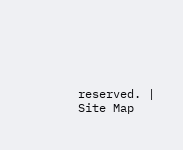reserved. | Site Map